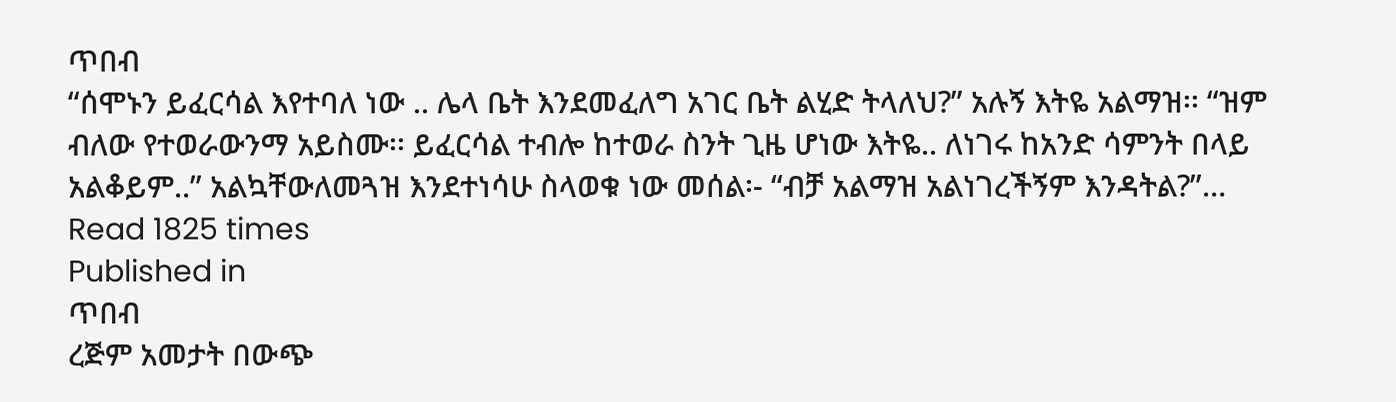ጥበብ
“ሰሞኑን ይፈርሳል እየተባለ ነው .. ሌላ ቤት እንደመፈለግ አገር ቤት ልሂድ ትላለህ?” አሉኝ እትዬ አልማዝ፡፡ “ዝም ብለው የተወራውንማ አይስሙ፡፡ ይፈርሳል ተብሎ ከተወራ ስንት ጊዜ ሆነው እትዬ.. ለነገሩ ከአንድ ሳምንት በላይ አልቆይም..” አልኳቸውለመጓዝ እንደተነሳሁ ስላወቁ ነው መሰል፡- “ብቻ አልማዝ አልነገረችኝም እንዳትል?”…
Read 1825 times
Published in
ጥበብ
ረጅም አመታት በውጭ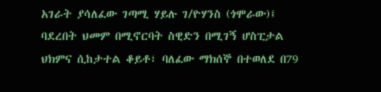አገራት ያሳለፈው ገጣሚ ሃይሉ ገ/ዮሃንስ (ጎሞራው)፤ ባደረበት ህመም በሚኖርባት ስዊድን በሚገኝ ሆስፒታል ህክምና ሲከታተል ቆይቶ፣ ባለፈው ማክሰኞ በተወለደ በ79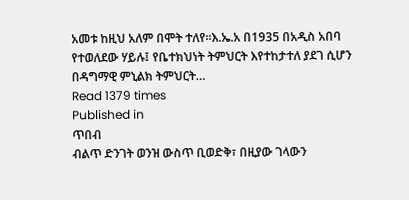አመቱ ከዚህ አለም በሞት ተለየ፡፡እ.ኤ.አ በ1935 በአዲስ አበባ የተወለደው ሃይሉ፤ የቤተክህነት ትምህርት እየተከታተለ ያደገ ሲሆን በዳግማዊ ምኒልክ ትምህርት…
Read 1379 times
Published in
ጥበብ
ብልጥ ድንገት ወንዝ ውስጥ ቢወድቅ፣ በዚያው ገላውን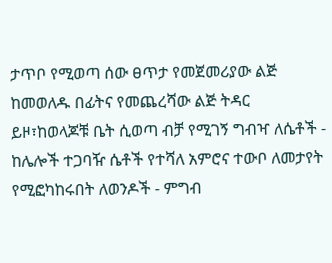ታጥቦ የሚወጣ ሰው ፀጥታ የመጀመሪያው ልጅ ከመወለዱ በፊትና የመጨረሻው ልጅ ትዳር ይዞ፣ከወላጆቹ ቤት ሲወጣ ብቻ የሚገኝ ግብዣ ለሴቶች - ከሌሎች ተጋባዥ ሴቶች የተሻለ አምሮና ተውቦ ለመታየት የሚፎካከሩበት ለወንዶች - ምግብ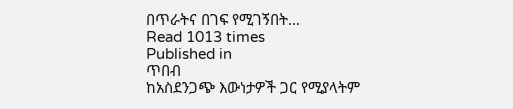በጥራትና በገፍ የሚገኝበት…
Read 1013 times
Published in
ጥበብ
ከአስደንጋጭ እውነታዎች ጋር የሚያላትም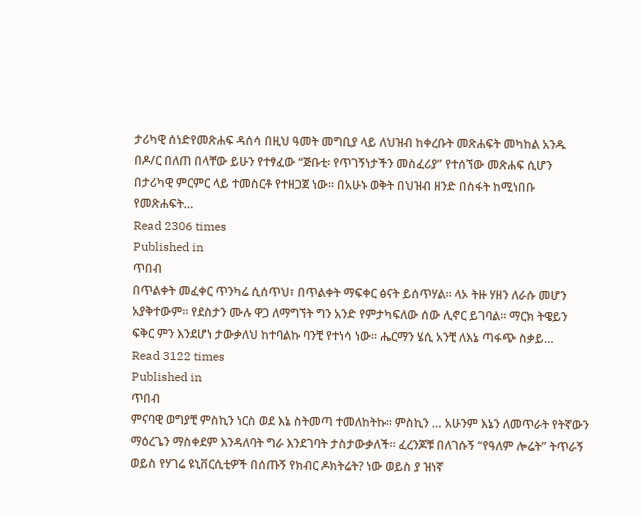ታሪካዊ ሰነድየመጽሐፍ ዳሰሳ በዚህ ዓመት መግቢያ ላይ ለህዝብ ከቀረቡት መጽሐፍት መካከል አንዱ በዶ/ር በለጠ በላቸው ይሁን የተፃፈው “ጅቡቲ፡ የጥገኝነታችን መስፈሪያ” የተሰኘው መጽሐፍ ሲሆን በታሪካዊ ምርምር ላይ ተመስርቶ የተዘጋጀ ነው፡፡ በአሁኑ ወቅት በህዝብ ዘንድ በስፋት ከሚነበቡ የመጽሐፍት…
Read 2306 times
Published in
ጥበብ
በጥልቀት መፈቀር ጥንካሬ ሲሰጥህ፣ በጥልቀት ማፍቀር ፅናት ይሰጥሃል፡፡ ላኦ ትዙ ሃዘን ለራሱ መሆን አያቅተውም፡፡ የደስታን ሙሉ ዋጋ ለማግኘት ግን አንድ የምታካፍለው ሰው ሊኖር ይገባል፡፡ ማርክ ትዌይን ፍቅር ምን እንደሆነ ታውቃለህ ከተባልኩ ባንቺ የተነሳ ነው፡፡ ሔርማን ሄሲ አንቺ ለእኔ ጣፋጭ ስቃይ…
Read 3122 times
Published in
ጥበብ
ምናባዊ ወግያቺ ምስኪን ነርስ ወደ እኔ ስትመጣ ተመለከትኩ፡፡ ምስኪን … አሁንም እኔን ለመጥራት የትኛውን ማዕረጌን ማስቀደም እንዳለባት ግራ እንደገባት ታስታውቃለች፡፡ ፈረንጆቹ በለገሱኝ “የዓለም ሎሬት” ትጥራኝ ወይስ የሃገሬ ዩኒቨርሲቲዎች በሰጡኝ የክብር ዶክትሬት? ነው ወይስ ያ ዝነኛ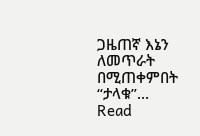ጋዜጠኛ እኔን ለመጥራት በሚጠቀምበት “ታላቁ”…
Read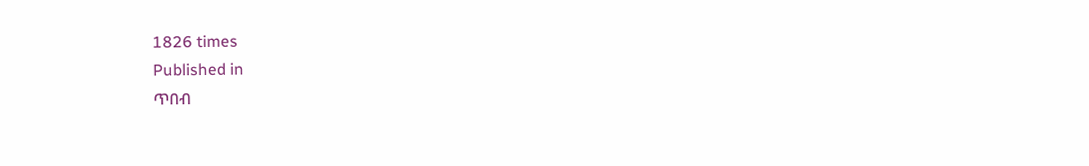1826 times
Published in
ጥበብ